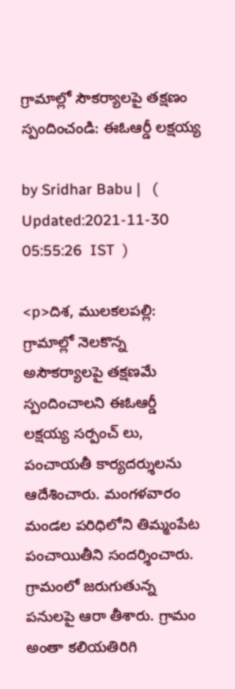గ్రామాల్లో సౌకర్యాలపై తక్షణం స్పందించండి: ఈఓఆర్డీ లక్షయ్య

by Sridhar Babu |   (  Updated:2021-11-30 05:55:26  IST  )

<p>దిశ, ములకలపల్లి: గ్రామాల్లో నెలకొన్న అసౌకర్యాలపై తక్షణమే స్పందించాలని ఈఓఆర్డీ లక్షయ్య సర్పంచ్ లు, పంచాయతీ కార్యదర్శులను ఆదేశించారు. మంగళవారం మండల పరిధిలోని తిమ్మంపేట పంచాయితీని సందర్శించారు. గ్రామంలో జరుగుతున్న పనులపై ఆరా తీశారు. గ్రామం అంతా కలియతిరిగి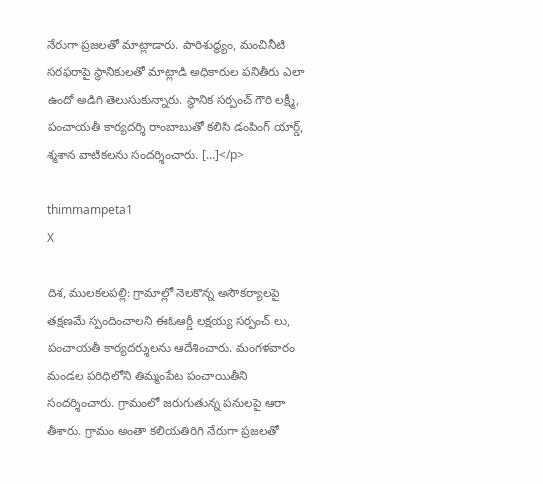నేరుగా ప్రజలతో మాట్లాడారు. పారిశుద్ధ్యం, మంచినీటి సరఫరాపై స్థానికులతో మాట్లాడి అధికారుల పనితీరు ఎలా ఉందో అడిగి తెలుసుకున్నారు. స్థానిక సర్పంచ్ గౌరి లక్ష్మీ, పంచాయతీ కార్యదర్శి రాంబాబుతో కలిసి డంపింగ్ యార్డ్, శ్మశాన వాటికలను సందర్శించారు. […]</p>

thimmampeta1
X

దిశ, ములకలపల్లి: గ్రామాల్లో నెలకొన్న అసౌకర్యాలపై తక్షణమే స్పందించాలని ఈఓఆర్డీ లక్షయ్య సర్పంచ్ లు, పంచాయతీ కార్యదర్శులను ఆదేశించారు. మంగళవారం మండల పరిధిలోని తిమ్మంపేట పంచాయితీని సందర్శించారు. గ్రామంలో జరుగుతున్న పనులపై ఆరా తీశారు. గ్రామం అంతా కలియతిరిగి నేరుగా ప్రజలతో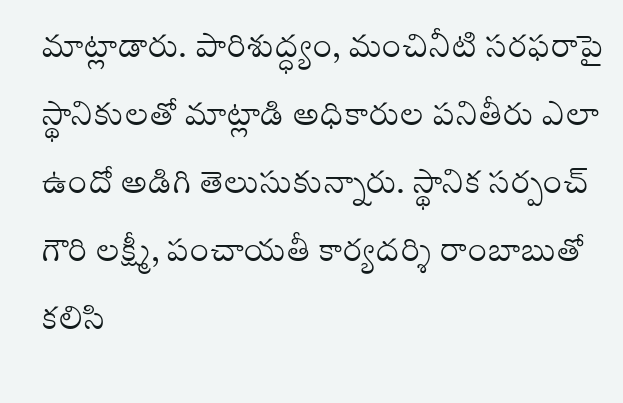మాట్లాడారు. పారిశుద్ధ్యం, మంచినీటి సరఫరాపై స్థానికులతో మాట్లాడి అధికారుల పనితీరు ఎలా ఉందో అడిగి తెలుసుకున్నారు. స్థానిక సర్పంచ్ గౌరి లక్ష్మీ, పంచాయతీ కార్యదర్శి రాంబాబుతో కలిసి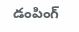డంపింగ్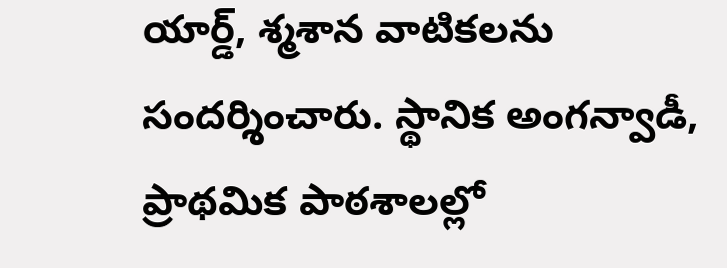యార్డ్, శ్మశాన వాటికలను సందర్శించారు. స్థానిక అంగన్వాడీ, ప్రాథమిక పాఠశాలల్లో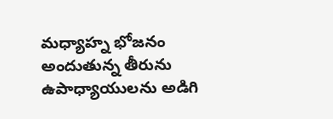మధ్యాహ్న భోజనం అందుతున్న తీరును ఉపాధ్యాయులను అడిగి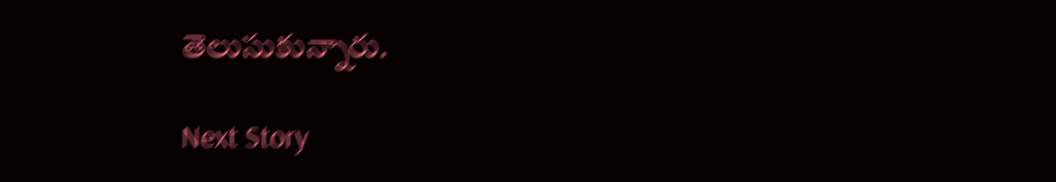తెలుసుకున్నారు.

Next Story